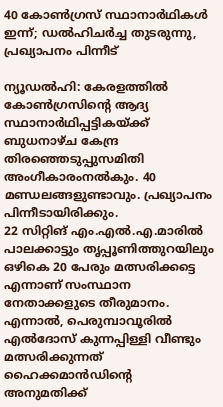40 കോൺഗ്രസ് സ്ഥാനാർഥികൾ ഇന്ന്; ഡൽഹിചർച്ച തുടരുന്നു, പ്രഖ്യാപനം പിന്നീട്

ന്യൂഡൽഹി: കേരളത്തിൽ കോൺഗ്രസിന്റെ ആദ്യ സ്ഥാനാർഥിപ്പട്ടികയ്ക്ക് ബുധനാഴ്ച കേന്ദ്ര തിരഞ്ഞെടുപ്പുസമിതി അംഗീകാരംനൽകും. 40 മണ്ഡലങ്ങളുണ്ടാവും. പ്രഖ്യാപനം പിന്നീടായിരിക്കും.
22 സിറ്റിങ് എം.എൽ.എ.മാരിൽ പാലക്കാട്ടും തൃപ്പൂണിത്തുറയിലും ഒഴികെ 20 പേരും മത്സരിക്കട്ടെ എന്നാണ് സംസ്ഥാന നേതാക്കളുടെ തീരുമാനം. എന്നാൽ, പെരുമ്പാവൂരിൽ എൽദോസ് കുന്നപ്പിള്ളി വീണ്ടും മത്സരിക്കുന്നത് ഹൈക്കമാൻഡിന്റെ അനുമതിക്ക്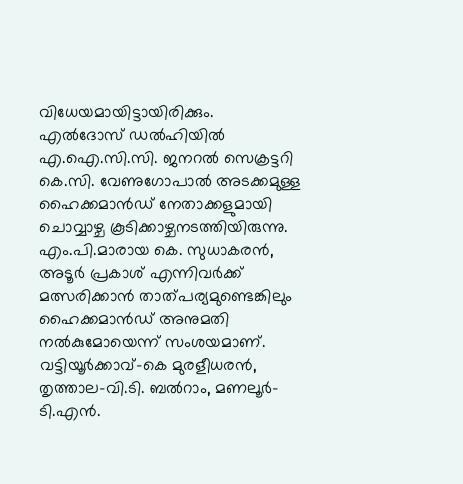വിധേയമായിട്ടായിരിക്കും.
എൽദോസ് ഡൽഹിയിൽ എ.ഐ.സി.സി. ജനറൽ സെക്രട്ടറി കെ.സി. വേണുഗോപാൽ അടക്കമുള്ള ഹൈക്കമാൻഡ് നേതാക്കളുമായി ചൊവ്വാഴ്ച കൂടിക്കാഴ്ചനടത്തിയിരുന്നു.
എം.പി.മാരായ കെ. സുധാകരൻ, അടൂർ പ്രകാശ് എന്നിവർക്ക് മത്സരിക്കാൻ താത്പര്യമുണ്ടെങ്കിലും ഹൈക്കമാൻഡ് അനുമതി നൽകുമോയെന്ന് സംശയമാണ്. വട്ടിയൂർക്കാവ്-കെ മുരളീധരൻ, തൃത്താല-വി.ടി. ബൽറാം, മണലൂർ- ടി.എൻ.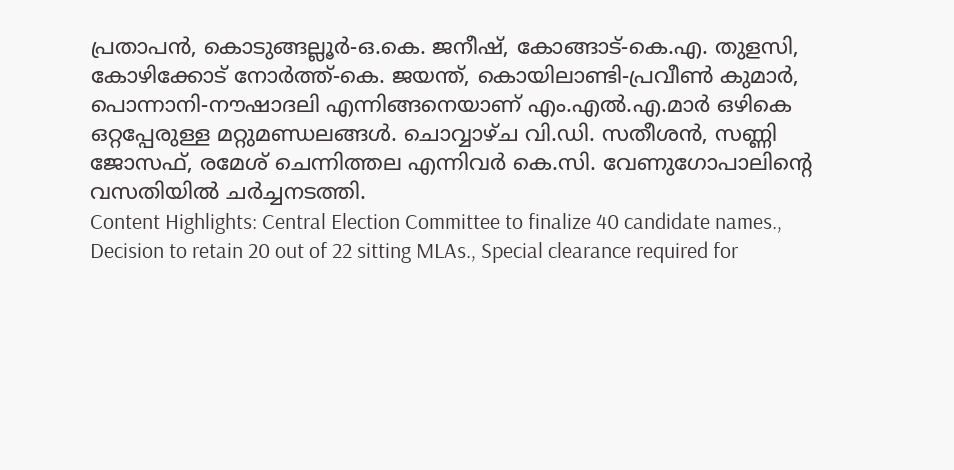പ്രതാപൻ, കൊടുങ്ങല്ലൂർ-ഒ.കെ. ജനീഷ്, കോങ്ങാട്-കെ.എ. തുളസി, കോഴിക്കോട് നോർത്ത്-കെ. ജയന്ത്, കൊയിലാണ്ടി-പ്രവീൺ കുമാർ, പൊന്നാനി-നൗഷാദലി എന്നിങ്ങനെയാണ് എം.എൽ.എ.മാർ ഒഴികെ ഒറ്റപ്പേരുള്ള മറ്റുമണ്ഡലങ്ങൾ. ചൊവ്വാഴ്ച വി.ഡി. സതീശൻ, സണ്ണി ജോസഫ്, രമേശ് ചെന്നിത്തല എന്നിവർ കെ.സി. വേണുഗോപാലിന്റെ വസതിയിൽ ചർച്ചനടത്തി.
Content Highlights: Central Election Committee to finalize 40 candidate names., Decision to retain 20 out of 22 sitting MLAs., Special clearance required for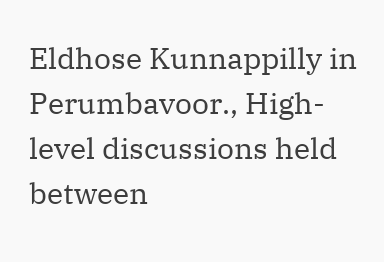Eldhose Kunnappilly in Perumbavoor., High-level discussions held between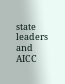state leaders and AICC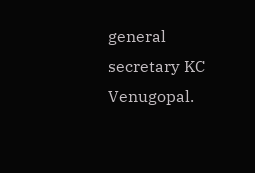general secretary KC Venugopal.